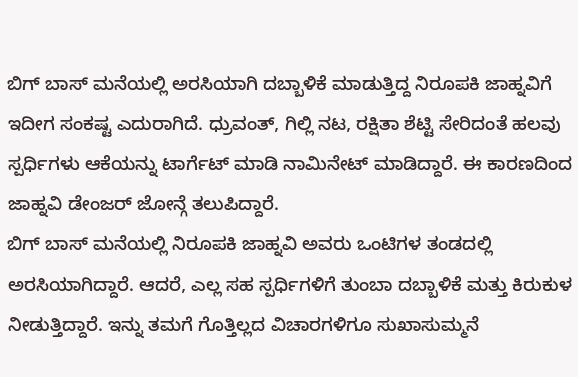ಬಿಗ್ ಬಾಸ್ ಮನೆಯಲ್ಲಿ ಅರಸಿಯಾಗಿ ದಬ್ಬಾಳಿಕೆ ಮಾಡುತ್ತಿದ್ದ ನಿರೂಪಕಿ ಜಾಹ್ನವಿಗೆ ಇದೀಗ ಸಂಕಷ್ಟ ಎದುರಾಗಿದೆ. ಧ್ರುವಂತ್, ಗಿಲ್ಲಿ ನಟ, ರಕ್ಷಿತಾ ಶೆಟ್ಟಿ ಸೇರಿದಂತೆ ಹಲವು ಸ್ಪರ್ಧಿಗಳು ಆಕೆಯನ್ನು ಟಾರ್ಗೆಟ್ ಮಾಡಿ ನಾಮಿನೇಟ್ ಮಾಡಿದ್ದಾರೆ. ಈ ಕಾರಣದಿಂದ ಜಾಹ್ನವಿ ಡೇಂಜರ್ ಜೋನ್ಗೆ ತಲುಪಿದ್ದಾರೆ.
ಬಿಗ್ ಬಾಸ್ ಮನೆಯಲ್ಲಿ ನಿರೂಪಕಿ ಜಾಹ್ನವಿ ಅವರು ಒಂಟಿಗಳ ತಂಡದಲ್ಲಿ ಅರಸಿಯಾಗಿದ್ದಾರೆ. ಆದರೆ, ಎಲ್ಲ ಸಹ ಸ್ಪರ್ಧಿಗಳಿಗೆ ತುಂಬಾ ದಬ್ಬಾಳಿಕೆ ಮತ್ತು ಕಿರುಕುಳ ನೀಡುತ್ತಿದ್ದಾರೆ. ಇನ್ನು ತಮಗೆ ಗೊತ್ತಿಲ್ಲದ ವಿಚಾರಗಳಿಗೂ ಸುಖಾಸುಮ್ಮನೆ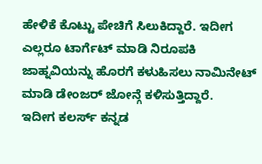ಹೇಳಿಕೆ ಕೊಟ್ಟು ಪೇಚಿಗೆ ಸಿಲುಕಿದ್ದಾರೆ. ಇದೀಗ ಎಲ್ಲರೂ ಟಾರ್ಗೆಟ್ ಮಾಡಿ ನಿರೂಪಕಿ ಜಾಹ್ನವಿಯನ್ನು ಹೊರಗೆ ಕಳುಹಿಸಲು ನಾಮಿನೇಟ್ ಮಾಡಿ ಡೇಂಜರ್ ಜೋನ್ಗೆ ಕಳಿಸುತ್ತಿದ್ದಾರೆ.
ಇದೀಗ ಕಲರ್ಸ್ ಕನ್ನಡ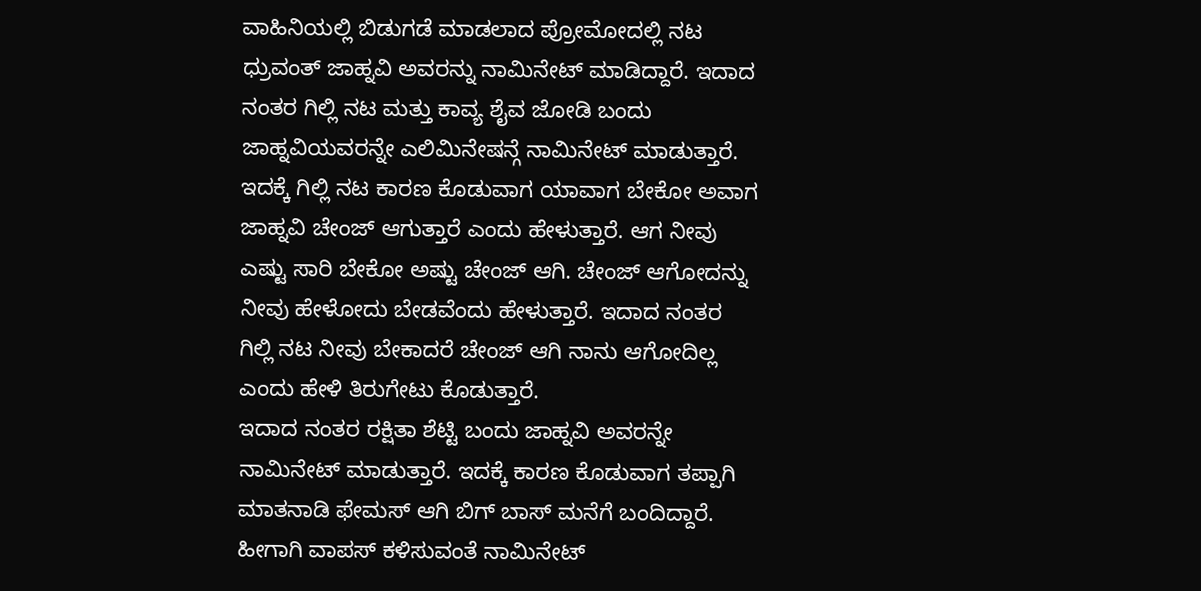ವಾಹಿನಿಯಲ್ಲಿ ಬಿಡುಗಡೆ ಮಾಡಲಾದ ಪ್ರೋಮೋದಲ್ಲಿ ನಟ ಧ್ರುವಂತ್ ಜಾಹ್ನವಿ ಅವರನ್ನು ನಾಮಿನೇಟ್ ಮಾಡಿದ್ದಾರೆ. ಇದಾದ ನಂತರ ಗಿಲ್ಲಿ ನಟ ಮತ್ತು ಕಾವ್ಯ ಶೈವ ಜೋಡಿ ಬಂದು ಜಾಹ್ನವಿಯವರನ್ನೇ ಎಲಿಮಿನೇಷನ್ಗೆ ನಾಮಿನೇಟ್ ಮಾಡುತ್ತಾರೆ. ಇದಕ್ಕೆ ಗಿಲ್ಲಿ ನಟ ಕಾರಣ ಕೊಡುವಾಗ ಯಾವಾಗ ಬೇಕೋ ಅವಾಗ ಜಾಹ್ನವಿ ಚೇಂಜ್ ಆಗುತ್ತಾರೆ ಎಂದು ಹೇಳುತ್ತಾರೆ. ಆಗ ನೀವು ಎಷ್ಟು ಸಾರಿ ಬೇಕೋ ಅಷ್ಟು ಚೇಂಜ್ ಆಗಿ. ಚೇಂಜ್ ಆಗೋದನ್ನು ನೀವು ಹೇಳೋದು ಬೇಡವೆಂದು ಹೇಳುತ್ತಾರೆ. ಇದಾದ ನಂತರ ಗಿಲ್ಲಿ ನಟ ನೀವು ಬೇಕಾದರೆ ಚೇಂಜ್ ಆಗಿ ನಾನು ಆಗೋದಿಲ್ಲ ಎಂದು ಹೇಳಿ ತಿರುಗೇಟು ಕೊಡುತ್ತಾರೆ.
ಇದಾದ ನಂತರ ರಕ್ಷಿತಾ ಶೆಟ್ಟಿ ಬಂದು ಜಾಹ್ನವಿ ಅವರನ್ನೇ ನಾಮಿನೇಟ್ ಮಾಡುತ್ತಾರೆ. ಇದಕ್ಕೆ ಕಾರಣ ಕೊಡುವಾಗ ತಪ್ಪಾಗಿ ಮಾತನಾಡಿ ಫೇಮಸ್ ಆಗಿ ಬಿಗ್ ಬಾಸ್ ಮನೆಗೆ ಬಂದಿದ್ದಾರೆ. ಹೀಗಾಗಿ ವಾಪಸ್ ಕಳಿಸುವಂತೆ ನಾಮಿನೇಟ್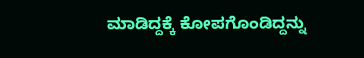ಮಾಡಿದ್ದಕ್ಕೆ ಕೋಪಗೊಂಡಿದ್ದನ್ನು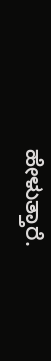ಹೇಳುತ್ತಾರೆ.